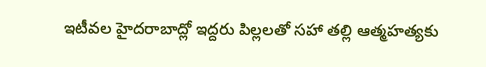ఇటీవల హైదరాబాద్లో ఇద్దరు పిల్లలతో సహా తల్లి ఆత్మహత్యకు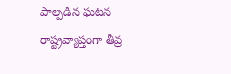పాల్పడిన ఘటన రాష్ట్రవ్యాప్తంగా తీవ్ర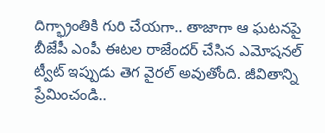దిగ్భ్రాంతికి గురి చేయగా.. తాజాగా ఆ ఘటనపై బీజేపీ ఎంపీ ఈటల రాజేందర్ చేసిన ఎమోషనల్ ట్వీట్ ఇప్పుడు తెగ వైరల్ అవుతోంది. జీవితాన్ని ప్రేమించండి..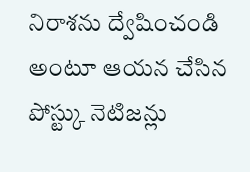నిరాశను ద్వేషించండి అంటూ ఆయన చేసిన పోస్ట్కు నెటిజన్లు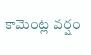కామెంట్ల వర్షం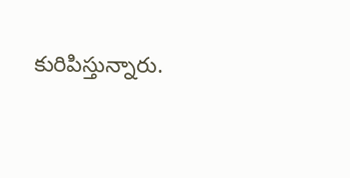కురిపిస్తున్నారు.